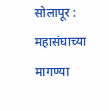सोलापूर : महासंघाच्या मागण्या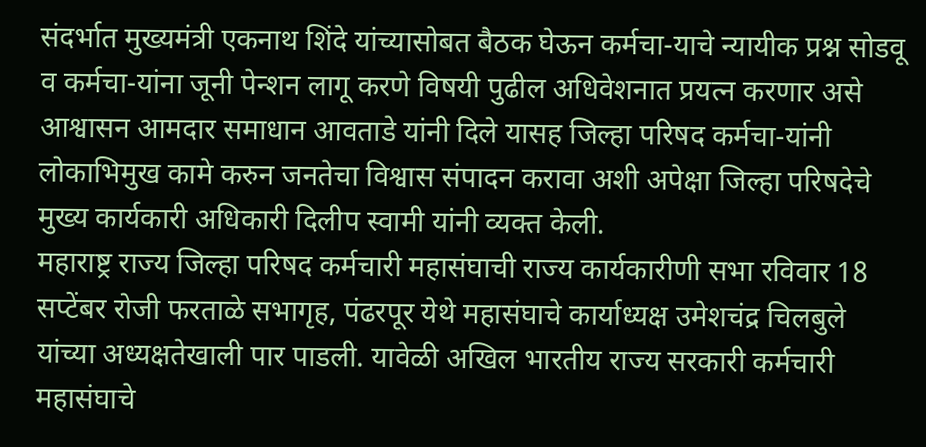संदर्भात मुख्यमंत्री एकनाथ शिंदे यांच्यासोबत बैठक घेऊन कर्मचा-याचे न्यायीक प्रश्न सोडवू व कर्मचा-यांना जूनी पेन्शन लागू करणे विषयी पुढील अधिवेशनात प्रयत्न करणार असे आश्वासन आमदार समाधान आवताडे यांनी दिले यासह जिल्हा परिषद कर्मचा-यांनी लोकाभिमुख कामे करुन जनतेचा विश्वास संपादन करावा अशी अपेक्षा जिल्हा परिषदेचे मुख्य कार्यकारी अधिकारी दिलीप स्वामी यांनी व्यक्त केली.
महाराष्ट्र राज्य जिल्हा परिषद कर्मचारी महासंघाची राज्य कार्यकारीणी सभा रविवार 18 सप्टेंबर रोजी फरताळे सभागृह, पंढरपूर येथे महासंघाचे कार्याध्यक्ष उमेशचंद्र चिलबुले यांच्या अध्यक्षतेखाली पार पाडली. यावेळी अखिल भारतीय राज्य सरकारी कर्मचारी महासंघाचे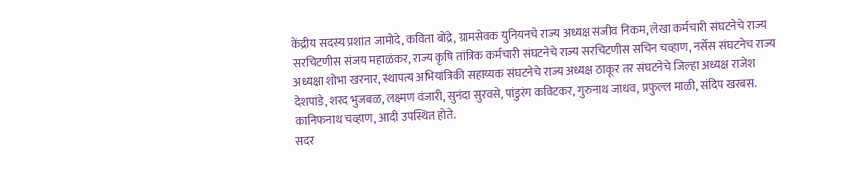केंद्रीय सदस्य प्रशांत जामोदे, कविता बोंद्रे, ग्रामसेवक युनियनचे राज्य अध्यक्ष संजीव निकम, लेखा कर्मचारी संघटनेचे राज्य सरचिटणीस संजय महाळंकर, राज्य कृषि तांत्रिक कर्मचारी संघटनेचे राज्य सरचिटणीस सचिन चव्हाण, नर्सेस संघटनेच राज्य अध्यक्षा शोभा खरनार, स्थापत्य अभियांत्रिकी सहाय्यक संघटनेचे राज्य अध्यक्ष ठाकूर तर संघटनेचे जिल्हा अध्यक्ष राजेश देशपांडे, शरद भुजबळ, लक्ष्मण वंजारी, सुनंदा सुरवसे, पांडुरंग कविटकर, गुरुनाथ जाधव, प्रफुल्ल माळी, संदिप खरबस. कानिफनाथ चव्हाण, आदी उपस्थित होते.
सदर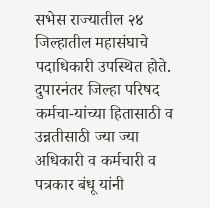सभेस राज्यातील २४ जिल्हातील महासंघाचे पदाधिकारी उपस्थित होते. दुपारनंतर जिल्हा परिषद कर्मचा-यांच्या हितासाठी व उन्नतीसाठी ज्या ज्या अधिकारी व कर्मचारी व पत्रकार बंधू यांनी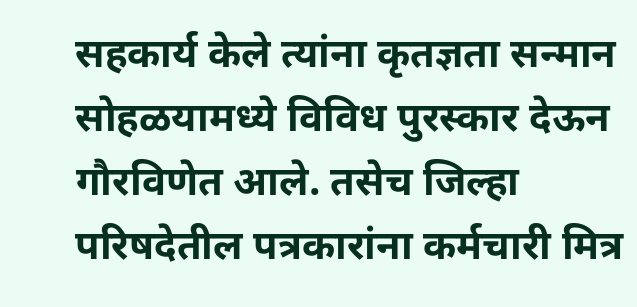सहकार्य केले त्यांना कृतज्ञता सन्मान सोहळयामध्ये विविध पुरस्कार देऊन गौरविणेत आले. तसेच जिल्हा परिषदेतील पत्रकारांना कर्मचारी मित्र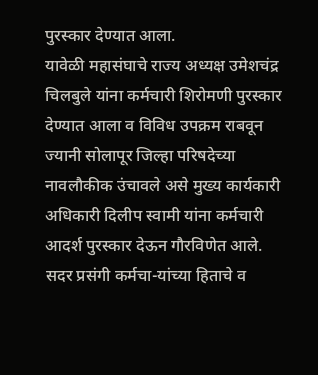पुरस्कार देण्यात आला.
यावेळी महासंघाचे राज्य अध्यक्ष उमेशचंद्र चिलबुले यांना कर्मचारी शिरोमणी पुरस्कार देण्यात आला व विविध उपक्रम राबवून ज्यानी सोलापूर जिल्हा परिषदेच्या नावलौकीक उंचावले असे मुख्य कार्यकारी अधिकारी दिलीप स्वामी यांना कर्मचारी आदर्श पुरस्कार देऊन गौरविणेत आले. सदर प्रसंगी कर्मचा-यांच्या हिताचे व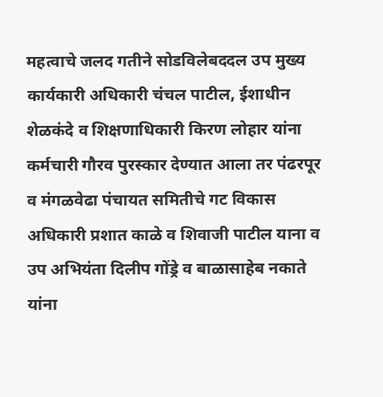महत्वाचे जलद गतीने सोडविलेबददल उप मुख्य कार्यकारी अधिकारी चंचल पाटील, ईशाधीन शेळकंदे व शिक्षणाधिकारी किरण लोहार यांना कर्मचारी गौरव पुरस्कार देण्यात आला तर पंढरपूर व मंगळवेढा पंचायत समितीचे गट विकास अधिकारी प्रशात काळे व शिवाजी पाटील याना व उप अभियंता दिलीप गोंड्रे व बाळासाहेब नकाते यांना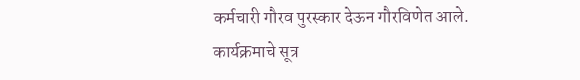कर्मचारी गौरव पुरस्कार देऊन गौरविणेत आले.
कार्यक्रमाचे सूत्र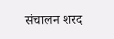संचालन शरद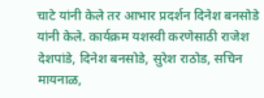चाटे यांनी केले तर आभार प्रदर्शन दिनेश बनसोडे यांनी केले. कार्यक्रम यशस्वी करणेसाठी राजेश देशपांडे, दिनेश बनसोडे, सुरेश राठोड, सचिन मायनाळ,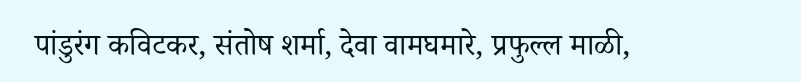पांडुरंग कविटकर, संतोष शर्मा, देवा वामघमारे, प्रफुल्ल माळी,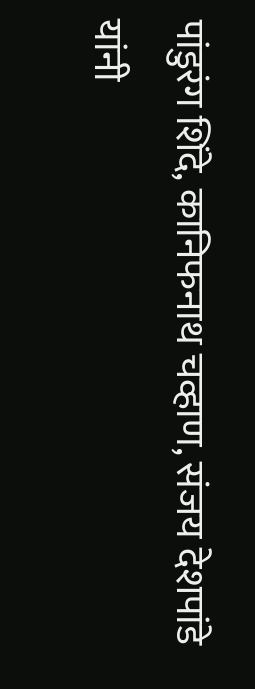पांडुरंग शिंदे, कानिफनाथ चव्हाण, संजय देशपांडे यांनी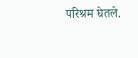परिश्रम घेतले.